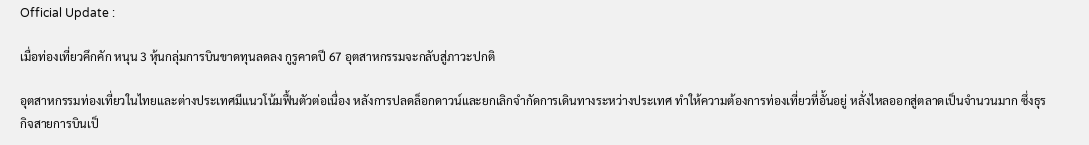Official Update :

เมื่อท่องเที่ยวคึกคัก หนุน 3 หุ้นกลุ่มการบินขาดทุนลดลง กูรูคาดปี 67 อุตสาหกรรมจะกลับสู่ภาวะปกติ

อุตสาหกรรมท่องเที่ยวในไทยและต่างประเทศมีแนวโน้มฟื้นตัวต่อเนื่อง หลังการปลดล็อกดาวน์และยกเลิกจำกัดการเดินทางระหว่างประเทศ ทำให้ความต้องการท่องเที่ยวที่อั้นอยู่ หลั่งไหลออกสู่ตลาดเป็นจำนวนมาก ซึ่งธุรกิจสายการบินเป็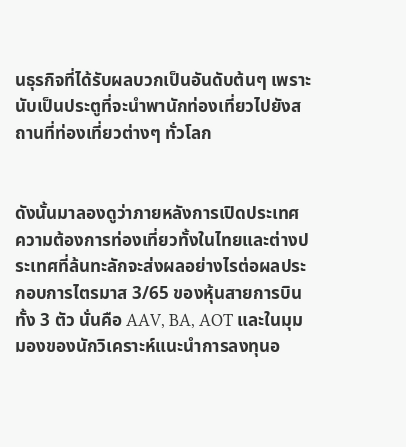นธุรกิจที่ได้รับผลบวกเป็นอันดับต้นๆ เพราะนับเป็นประตูที่จะนำพานักท่องเที่ยวไปยังสถานที่ท่องเที่ยวต่างๆ ทั่วโลก


ดังนั้นมาลองดูว่าภายหลังการเปิดประเทศ ความต้องการท่องเที่ยวทั้งในไทยและต่างประเทศที่ล้นทะลักจะส่งผลอย่างไรต่อผลประกอบการไตรมาส 3/65 ของหุ้นสายการบินทั้ง 3 ตัว นั่นคือ AAV, BA, AOT และในมุมมองของนักวิเคราะห์แนะนำการลงทุนอ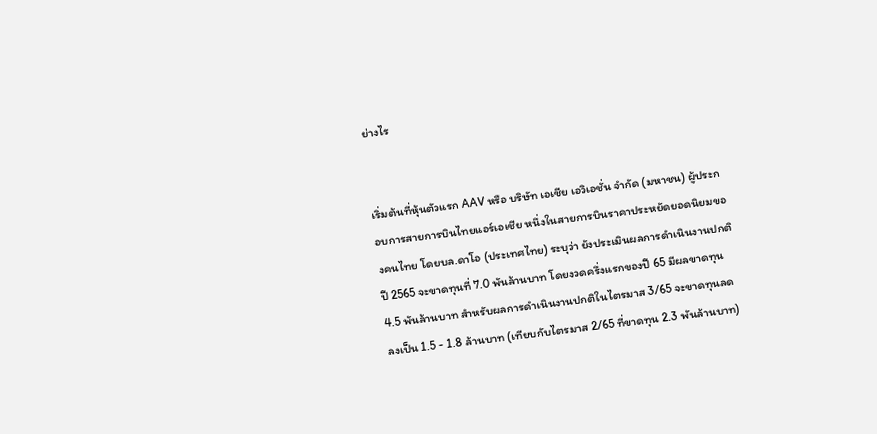ย่างไร


เริ่มต้นที่หุ้นตัวแรก AAV หรือ บริษัท เอเชีย เอวิเอชั่น จำกัด (มหาชน) ผู้ประกอบการสายการบินไทยแอร์เอเชีย หนึ่งในสายการบินราคาประหยัดยอดนิยมของคนไทย โดยบล.ดาโอ (ประเทศไทย) ระบุว่า ยังประเมินผลการดำเนินงานปกติปี 2565 จะขาดทุนที่ 7.0 พันล้านบาท โดยงวดครึ่งแรกของปี 65 มีผลขาดทุน 4.5 พันล้านบาท สำหรับผลการดำเนินงานปกติในไตรมาส 3/65 จะขาดทุนลดลงเป็น 1.5 - 1.8 ล้านบาท (เทียบกับไตรมาส 2/65 ที่ขาดทุน 2.3 พันล้านบาท)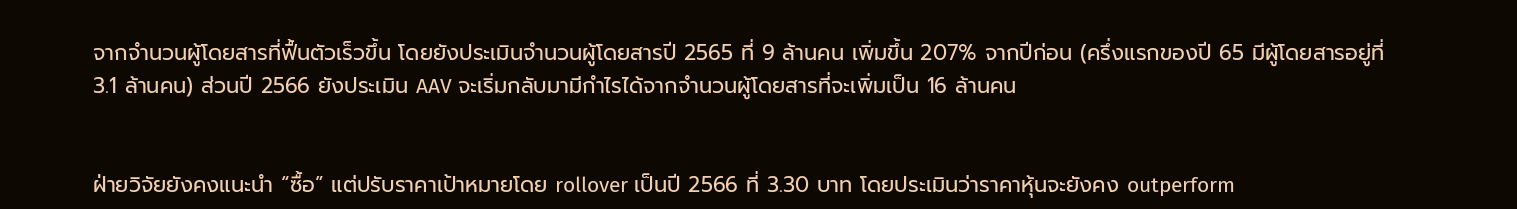จากจำนวนผู้โดยสารที่ฟื้นตัวเร็วขึ้น โดยยังประเมินจำนวนผู้โดยสารปี 2565 ที่ 9 ล้านคน เพิ่มขึ้น 207% จากปีก่อน (ครึ่งแรกของปี 65 มีผู้โดยสารอยู่ที่ 3.1 ล้านคน) ส่วนปี 2566 ยังประเมิน AAV จะเริ่มกลับมามีกำไรได้จากจำนวนผู้โดยสารที่จะเพิ่มเป็น 16 ล้านคน


ฝ่ายวิจัยยังคงแนะนำ “ซื้อ” แต่ปรับราคาเป้าหมายโดย rollover เป็นปี 2566 ที่ 3.30 บาท โดยประเมินว่าราคาหุ้นจะยังคง outperform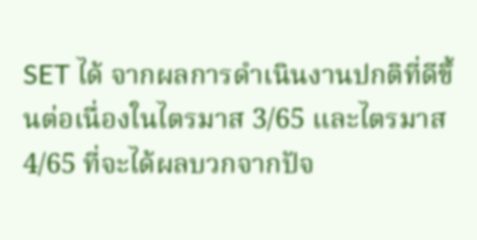SET ได้ จากผลการดำเนินงานปกติที่ดีขึ้นต่อเนื่องในไตรมาส 3/65 และไตรมาส 4/65 ที่จะได้ผลบวกจากปัจ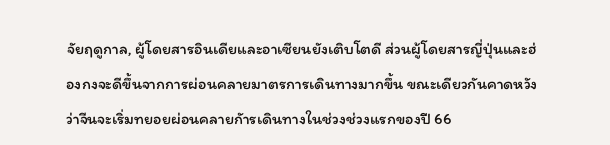จัยฤดูกาล, ผู้โดยสารอินเดียและอาเซียนยังเติบโตดี ส่วนผู้โดยสารญี่ปุ่นและฮ่องกงจะดีขึ้นจากการผ่อนคลายมาตรการเดินทางมากขึ้น ขณะเดียวกันคาดหวังว่าจีนจะเริ่มทยอยผ่อนคลายกัารเดินทางในช่วงช่วงแรกของปี 66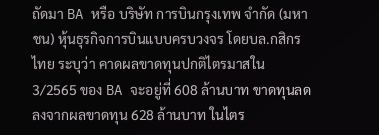ถัดมา BA หรือ บริษัท การบินกรุงเทพ จำกัด (มหาชน) หุ้นธุรกิจการบินแบบครบวงจร โดยบล.กสิกรไทย ระบุว่า คาดผลขาดทุนปกติไตรมาสใน 3/2565 ของ BA จะอยู่ที่ 608 ล้านบาท ขาดทุนลดลงจากผลขาดทุน 628 ล้านบาท ในไตร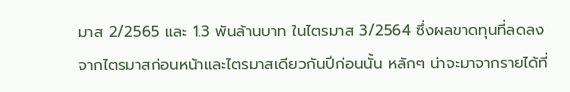มาส 2/2565 และ 1.3 พันล้านบาท ในไตรมาส 3/2564 ซึ่งผลขาดทุนที่ลดลงจากไตรมาสก่อนหน้าและไตรมาสเดียวกันปีก่อนนั้น หลักๆ น่าจะมาจากรายได้ที่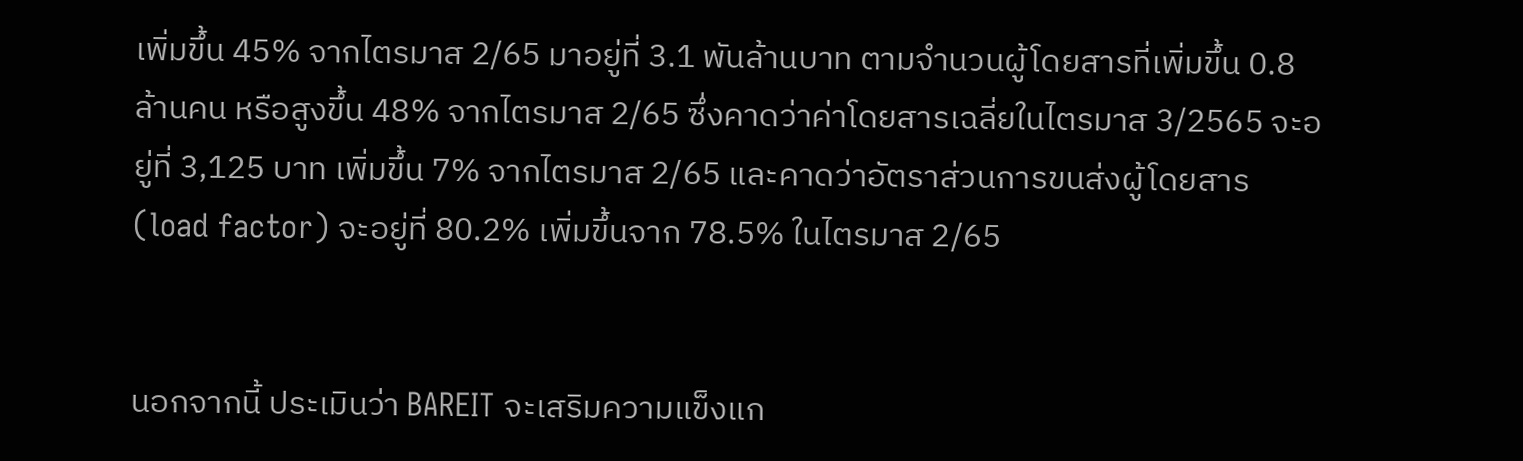เพิ่มขึ้น 45% จากไตรมาส 2/65 มาอยู่ที่ 3.1 พันล้านบาท ตามจำนวนผู้โดยสารที่เพิ่มขึ้น 0.8 ล้านคน หรือสูงขึ้น 48% จากไตรมาส 2/65 ซึ่งคาดว่าค่าโดยสารเฉลี่ยในไตรมาส 3/2565 จะอยู่ที่ 3,125 บาท เพิ่มขึ้น 7% จากไตรมาส 2/65 และคาดว่าอัตราส่วนการขนส่งผู้โดยสาร (load factor) จะอยู่ที่ 80.2% เพิ่มขึ้นจาก 78.5% ในไตรมาส 2/65


นอกจากนี้ ประเมินว่า BAREIT จะเสริมความแข็งแก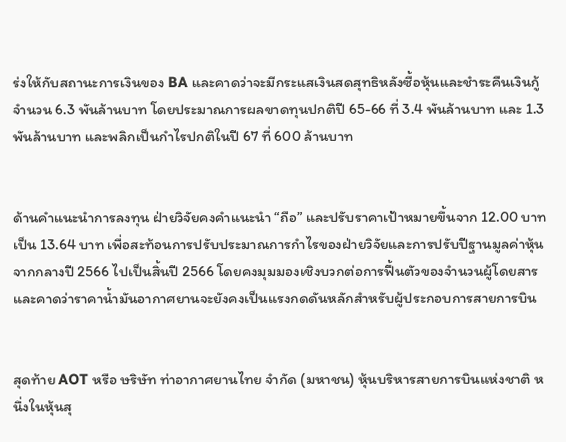ร่งให้กับสถานะการเงินของ BA และคาดว่าจะมีกระแสเงินสดสุทธิหลังซื้อหุ้นและชำระคืนเงินกู้จำนวน 6.3 พันล้านบาท โดยประมาณการผลขาดทุนปกติปี 65-66 ที่ 3.4 พันล้านบาท และ 1.3 พันล้านบาท และพลิกเป็นกำไรปกติในปี 67 ที่ 600 ล้านบาท


ด้านคำแนะนำการลงทุน ฝ่ายวิจัยคงคำแนะนำ “ถือ” และปรับราคาเป้าหมายขึ้นจาก 12.00 บาท เป็น 13.64 บาท เพื่อสะท้อนการปรับประมาณการกำไรของฝ่ายวิจัยและการปรับปีฐานมูลค่าหุ้นจากกลางปี 2566 ไปเป็นสิ้นปี 2566 โดยคงมุมมองเชิงบวกต่อการฟื้นตัวของจำนวนผู้โดยสาร และคาดว่าราคาน้ำมันอากาศยานจะยังคงเป็นแรงกดดันหลักสำหรับผู้ประกอบการสายการบิน


สุดท้าย AOT หรือ ษริษัท ท่าอากาศยานไทย จำกัด (มหาชน) หุ้นบริหารสายการบินแห่งชาติ หนึ่งในหุ้นสุ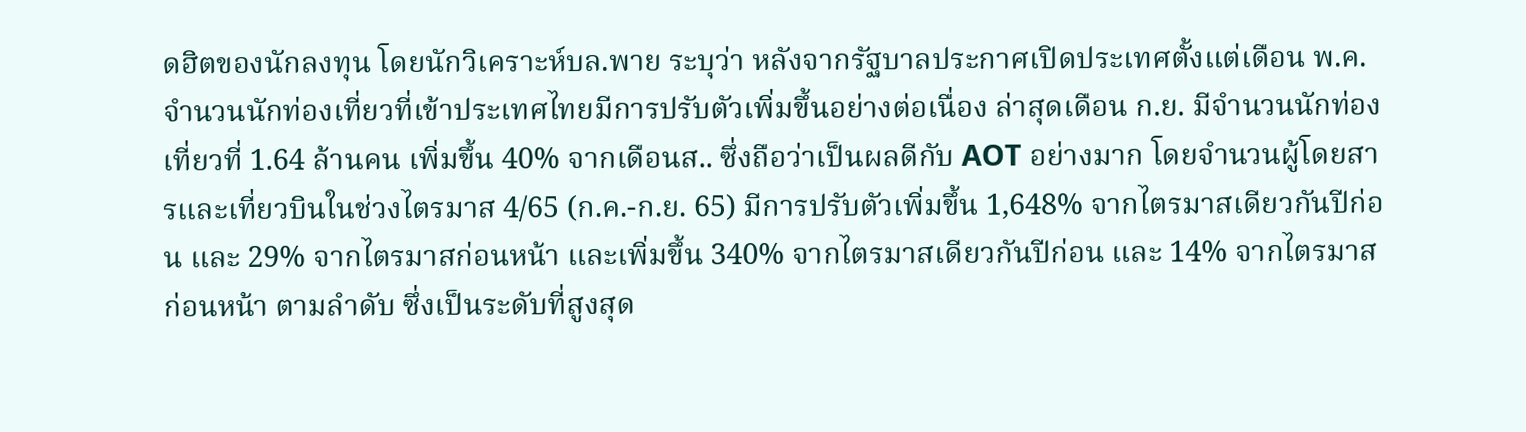ดฮิตของนักลงทุน โดยนักวิเคราะห์บล.พาย ระบุว่า หลังจากรัฐบาลประกาศเปิดประเทศตั้งแต่เดือน พ.ค. จำนวนนักท่องเที่ยวที่เข้าประเทศไทยมีการปรับตัวเพิ่มขึ้นอย่างต่อเนื่อง ล่าสุดเดือน ก.ย. มีจำนวนนักท่องเที่ยวที่ 1.64 ล้านคน เพิ่มขึ้น 40% จากเดือนส.. ซึ่งถือว่าเป็นผลดีกับ AOT อย่างมาก โดยจำนวนผู้โดยสารและเที่ยวบินในช่วงไตรมาส 4/65 (ก.ค.-ก.ย. 65) มีการปรับตัวเพิ่มขึ้น 1,648% จากไตรมาสเดียวกันปีก่อน และ 29% จากไตรมาสก่อนหน้า และเพิ่มขึ้น 340% จากไตรมาสเดียวกันปีก่อน และ 14% จากไตรมาสก่อนหน้า ตามลำดับ ซึ่งเป็นระดับที่สูงสุด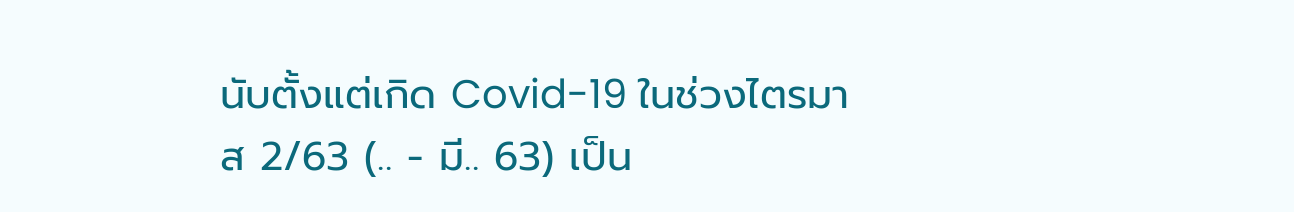นับตั้งแต่เกิด Covid-19 ในช่วงไตรมาส 2/63 (.. - มี.. 63) เป็น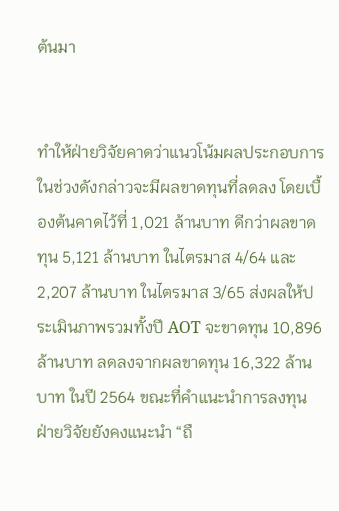ต้นมา


ทำให้ฝ่ายวิจัยคาดว่าแนวโน้มผลประกอบการในช่วงดังกล่าวจะมีผลขาดทุนที่ลดลง โดยเบื้องต้นคาดไว้ที่ 1,021 ล้านบาท ดีกว่าผลขาดทุน 5,121 ล้านบาท ในไตรมาส 4/64 และ 2,207 ล้านบาท ในไตรมาส 3/65 ส่งผลให้ประเมินภาพรวมทั้งปี AOT จะขาดทุน 10,896 ล้านบาท ลดลงจากผลขาดทุน 16,322 ล้านบาท ในปี 2564 ขณะที่คำแนะนำการลงทุน ฝ่ายวิจัยยังคงแนะนำ “ถื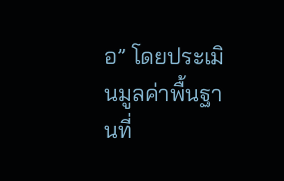อ” โดยประเมินมูลค่าพื้นฐานที่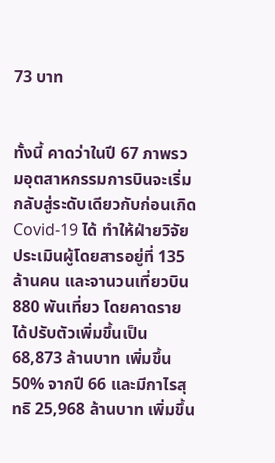73 บาท


ทั้งนี้ คาดว่าในปี 67 ภาพรวมอุตสาหกรรมการบินจะเริ่มกลับสู่ระดับเดียวกับก่อนเกิด Covid-19 ได้ ทำให้ฝ่ายวิจัยประเมินผู้โดยสารอยู่ที่ 135 ล้านคน และจานวนเที่ยวบิน 880 พันเที่ยว โดยคาดรายได้ปรับตัวเพิ่มขึ้นเป็น 68,873 ล้านบาท เพิ่มขึ้น 50% จากปี 66 และมีกาไรสุทธิ 25,968 ล้านบาท เพิ่มขึ้น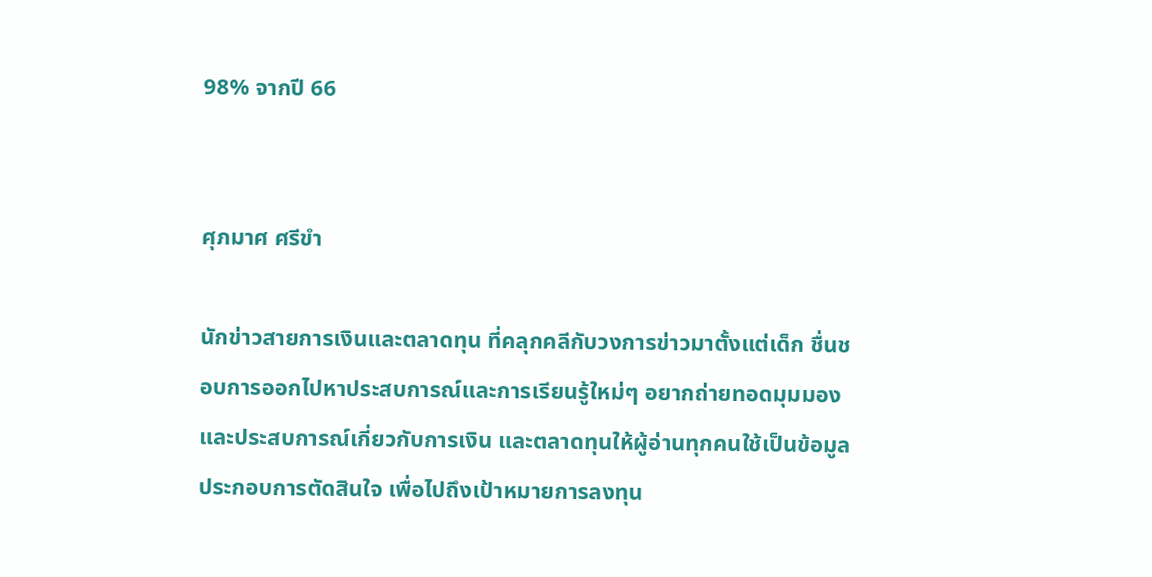98% จากปี 66


ศุภมาศ ศรีขำ

นักข่าวสายการเงินและตลาดทุน ที่คลุกคลีกับวงการข่าวมาตั้งแต่เด็ก ชื่นชอบการออกไปหาประสบการณ์และการเรียนรู้ใหม่ๆ อยากถ่ายทอดมุมมองและประสบการณ์เกี่ยวกับการเงิน และตลาดทุนให้ผู้อ่านทุกคนใช้เป็นข้อมูลประกอบการตัดสินใจ เพื่อไปถึงเป้าหมายการลงทุน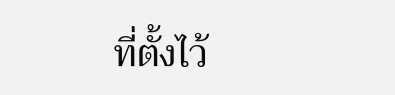ที่ตั้งไว้